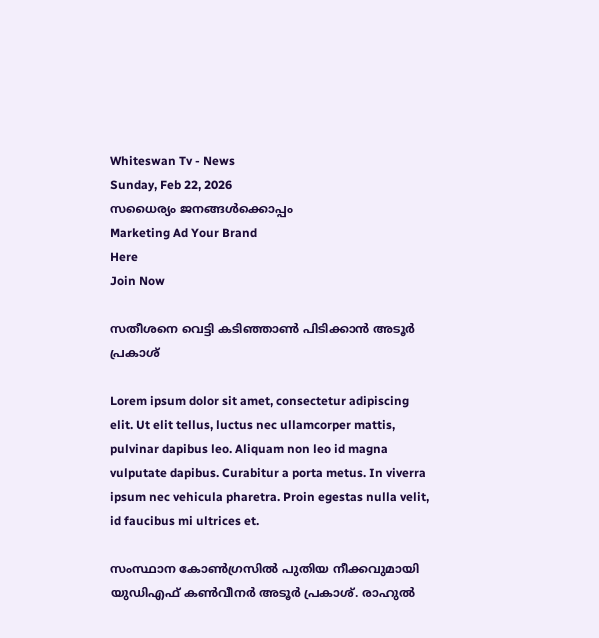Whiteswan Tv - News
Sunday, Feb 22, 2026
സധൈര്യം ജനങ്ങൾക്കൊപ്പം
Marketing Ad Your Brand
Here
Join Now

സതീശനെ വെട്ടി കടിഞ്ഞാണ്‍ പിടിക്കാന്‍ അടൂര്‍ പ്രകാശ്

Lorem ipsum dolor sit amet, consectetur adipiscing elit. Ut elit tellus, luctus nec ullamcorper mattis, pulvinar dapibus leo. Aliquam non leo id magna vulputate dapibus. Curabitur a porta metus. In viverra ipsum nec vehicula pharetra. Proin egestas nulla velit, id faucibus mi ultrices et.

സംസ്ഥാന കോണ്‍ഗ്രസില്‍ പുതിയ നീക്കവുമായി യുഡിഎഫ് കൺവീനർ അടൂര്‍ പ്രകാശ്. രാഹുല്‍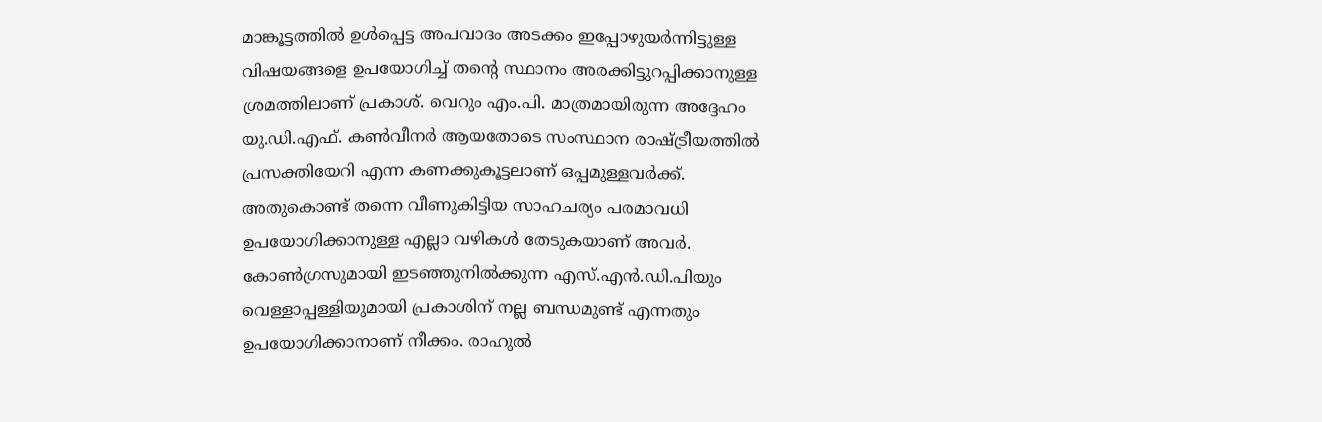മാങ്കൂട്ടത്തിൽ ഉൾപ്പെട്ട അപവാദം അടക്കം ഇപ്പോഴുയർന്നിട്ടുള്ള വിഷയങ്ങളെ ഉപയോഗിച്ച് തന്റെ സ്ഥാനം അരക്കിട്ടുറപ്പിക്കാനുള്ള ശ്രമത്തിലാണ് പ്രകാശ്. വെറും എം.പി. മാത്രമായിരുന്ന അദ്ദേഹം യു.ഡി.എഫ്. കണ്‍വീനര്‍ ആയതോടെ സംസ്ഥാന രാഷ്ട്രീയത്തില്‍ പ്രസക്തിയേറി എന്ന കണക്കുകൂട്ടലാണ് ഒപ്പമുള്ളവർക്ക്. അതുകൊണ്ട് തന്നെ വീണുകിട്ടിയ സാഹചര്യം പരമാവധി ഉപയോഗിക്കാനുള്ള എല്ലാ വഴികൾ തേടുകയാണ് അവർ. കോണ്‍ഗ്രസുമായി ഇടഞ്ഞുനില്‍ക്കുന്ന എസ്.എന്‍.ഡി.പിയും വെള്ളാപ്പള്ളിയുമായി പ്രകാശിന് നല്ല ബന്ധമുണ്ട് എന്നതും ഉപയോഗിക്കാനാണ് നീക്കം. രാഹുല്‍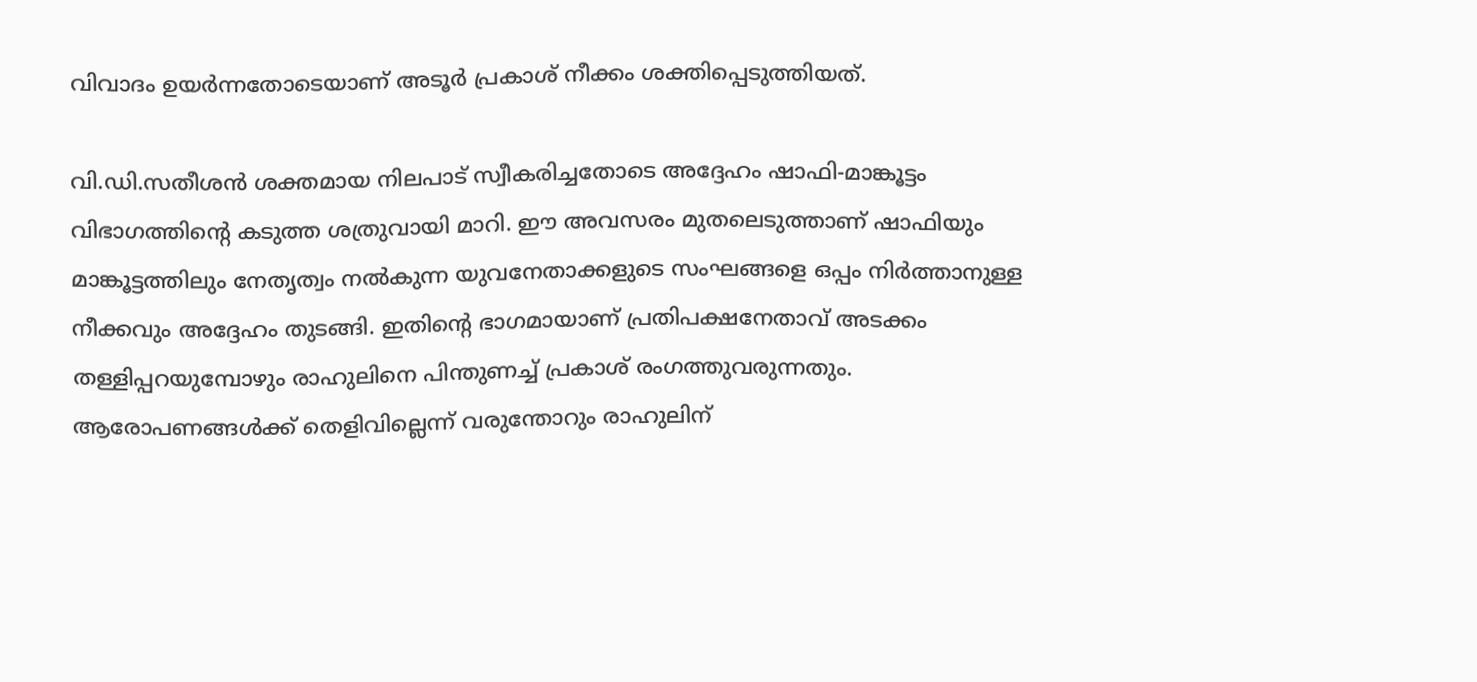വിവാദം ഉയര്‍ന്നതോടെയാണ് അടൂര്‍ പ്രകാശ് നീക്കം ശക്തിപ്പെടുത്തിയത്.

വി.ഡി.സതീശന്‍ ശക്തമായ നിലപാട് സ്വീകരിച്ചതോടെ അദ്ദേഹം ഷാഫി-മാങ്കൂട്ടം വിഭാഗത്തിന്റെ കടുത്ത ശത്രുവായി മാറി. ഈ അവസരം മുതലെടുത്താണ് ഷാഫിയും മാങ്കൂട്ടത്തിലും നേതൃത്വം നല്‍കുന്ന യുവനേതാക്കളുടെ സംഘങ്ങളെ ഒപ്പം നിര്‍ത്താനുള്ള നീക്കവും അദ്ദേഹം തുടങ്ങി. ഇതിന്റെ ഭാഗമായാണ് പ്രതിപക്ഷനേതാവ് അടക്കം തള്ളിപ്പറയുമ്പോഴും രാഹുലിനെ പിന്തുണച്ച് പ്രകാശ് രംഗത്തുവരുന്നതും. ആരോപണങ്ങൾക്ക് തെളിവില്ലെന്ന് വരുന്തോറും രാഹുലിന്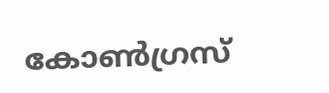കോൺഗ്രസ്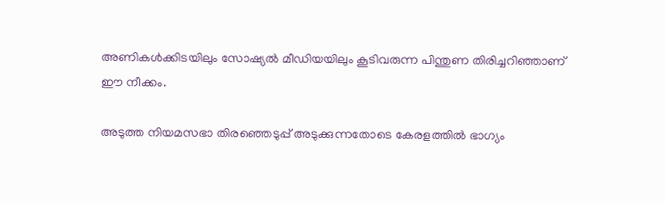അണികൾക്കിടയിലും സോഷ്യൽ മീഡിയയിലും കൂടിവരുന്ന പിന്തുണ തിരിച്ചറിഞ്ഞാണ് ഈ നീക്കം.

അടുത്ത നിയമസഭാ തിരഞ്ഞെടുപ്പ് അടുക്കുന്നതോടെ കേരളത്തില്‍ ഭാഗ്യം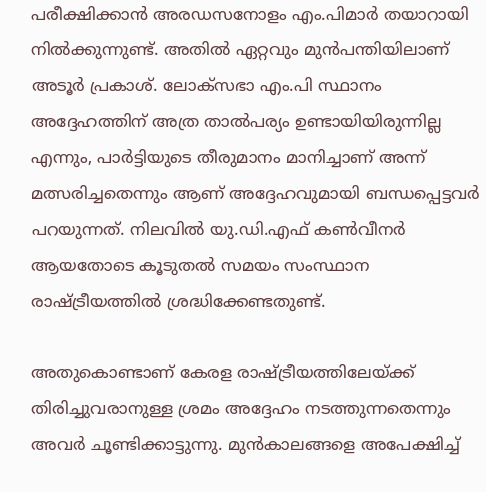പരീക്ഷിക്കാന്‍ അരഡസനോളം എം.പിമാര്‍ തയാറായി നില്‍ക്കുന്നുണ്ട്. അതില്‍ ഏറ്റവും മുന്‍പന്തിയിലാണ് അടൂര്‍ പ്രകാശ്. ലോക്‌സഭാ എം.പി സ്ഥാനം അദ്ദേഹത്തിന് അത്ര താല്‍പര്യം ഉണ്ടായിയിരുന്നില്ല എന്നും, പാര്‍ട്ടിയുടെ തീരുമാനം മാനിച്ചാണ് അന്ന് മത്സരിച്ചതെന്നും ആണ് അദ്ദേഹവുമായി ബന്ധപ്പെട്ടവര്‍ പറയുന്നത്. നിലവില്‍ യു.ഡി.എഫ് കണ്‍വീനര്‍ ആയതോടെ കൂടുതല്‍ സമയം സംസ്ഥാന രാഷ്ട്രീയത്തില്‍ ശ്രദ്ധിക്കേണ്ടതുണ്ട്.

അതുകൊണ്ടാണ് കേരള രാഷ്ട്രീയത്തിലേയ്ക്ക് തിരിച്ചുവരാനുള്ള ശ്രമം അദ്ദേഹം നടത്തുന്നതെന്നും അവര്‍ ചൂണ്ടിക്കാട്ടുന്നു. മുന്‍കാലങ്ങളെ അപേക്ഷിച്ച്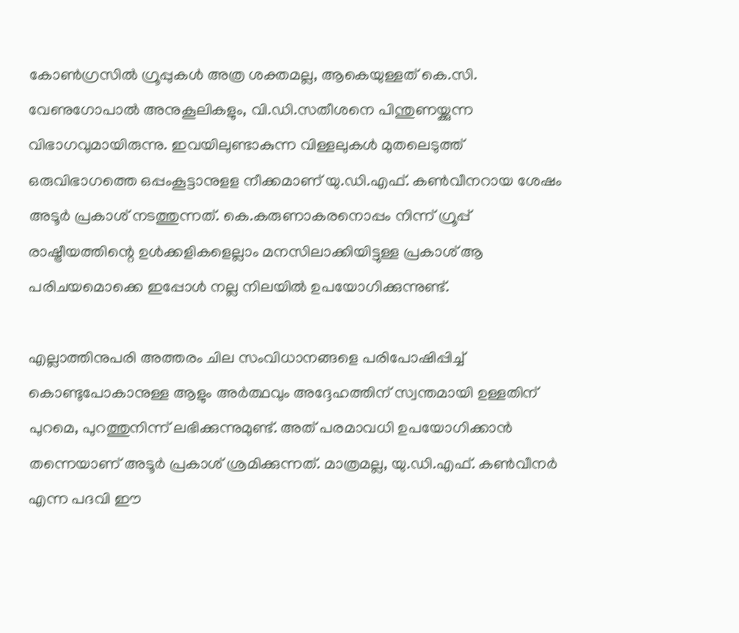കോണ്‍ഗ്രസില്‍ ഗ്രൂപ്പുകള്‍ അത്ര ശക്തമല്ല, ആകെയുള്ളത് കെ.സി. വേണുഗോപാൽ അനുകൂലികളും, വി.ഡി.സതീശനെ പിന്തുണയ്ക്കുന്ന വിഭാഗവുമായിരുന്നു. ഇവയിലുണ്ടാകുന്ന വിള്ളലുകൾ മുതലെടുത്ത് ഒരുവിഭാഗത്തെ ഒപ്പംകൂട്ടാനുളള നീക്കമാണ് യു.ഡി.എഫ്. കൺവീനറായ ശേഷം അടൂർ പ്രകാശ് നടത്തുന്നത്. കെ.കരുണാകരനൊപ്പം നിന്ന് ഗ്രൂപ്പ് രാഷ്ട്രീയത്തിന്റെ ഉള്‍ക്കളികളെല്ലാം മനസിലാക്കിയിട്ടുള്ള പ്രകാശ് ആ പരിചയമൊക്കെ ഇപ്പോൾ നല്ല നിലയില്‍ ഉപയോഗിക്കുന്നുണ്ട്.

എല്ലാത്തിനുപരി അത്തരം ചില സംവിധാനങ്ങളെ പരിപോഷിപ്പിച്ച് കൊണ്ടുപോകാനുള്ള ആളും അര്‍ത്ഥവും അദ്ദേഹത്തിന് സ്വന്തമായി ഉള്ളതിന് പുറമെ, പുറത്തുനിന്ന് ലഭിക്കുന്നുമുണ്ട്. അത് പരമാവധി ഉപയോഗിക്കാന്‍ തന്നെയാണ് അടൂര്‍ പ്രകാശ് ശ്രമിക്കുന്നത്. മാത്രമല്ല, യു.ഡി.എഫ്. കണ്‍വീനര്‍ എന്ന പദവി ഈ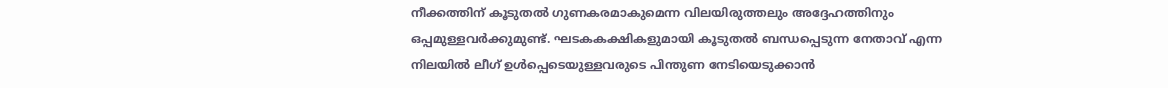നീക്കത്തിന് കൂടുതല്‍ ഗുണകരമാകുമെന്ന വിലയിരുത്തലും അദ്ദേഹത്തിനും ഒപ്പമുള്ളവര്‍ക്കുമുണ്ട്. ഘടകകക്ഷികളുമായി കൂടുതല്‍ ബന്ധപ്പെടുന്ന നേതാവ് എന്ന നിലയില്‍ ലീഗ് ഉള്‍പ്പെടെയുള്ളവരുടെ പിന്തുണ നേടിയെടുക്കാന്‍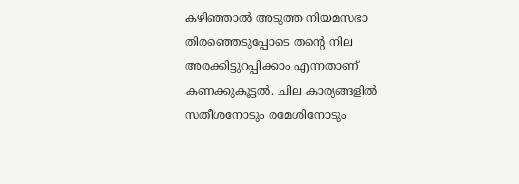കഴിഞ്ഞാല്‍ അടുത്ത നിയമസഭാ തിരഞ്ഞെടുപ്പോടെ തന്റെ നില അരക്കിട്ടുറപ്പിക്കാം എന്നതാണ് കണക്കുകൂട്ടല്‍. ചില കാര്യങ്ങളിൽ സതീശനോടും രമേശിനോടും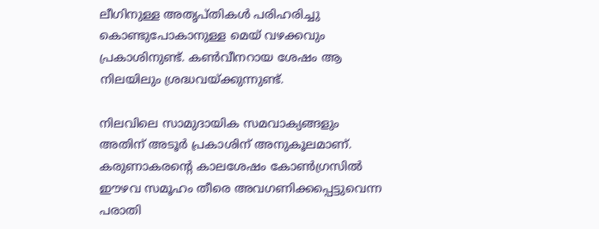ലീഗിനുള്ള അതൃപ്തികൾ പരിഹരിച്ചു കൊണ്ടുപോകാനുള്ള മെയ് വഴക്കവും പ്രകാശിനുണ്ട്. കൺവീനറായ ശേഷം ആ നിലയിലും ശ്രദ്ധവയ്ക്കുന്നുണ്ട്.

നിലവിലെ സാമുദായിക സമവാക്യങ്ങളും അതിന് അടൂര്‍ പ്രകാശിന് അനുകൂലമാണ്. കരുണാകരന്റെ കാലശേഷം കോണ്‍ഗ്രസില്‍ ഈഴവ സമൂഹം തീരെ അവഗണിക്കപ്പെട്ടുവെന്ന പരാതി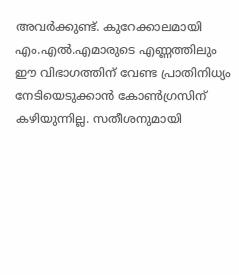അവര്‍ക്കുണ്ട്. കുറേക്കാലമായി എം.എല്‍.എമാരുടെ എണ്ണത്തിലും ഈ വിഭാഗത്തിന് വേണ്ട പ്രാതിനിധ്യം നേടിയെടുക്കാന്‍ കോണ്‍ഗ്രസിന് കഴിയുന്നില്ല. സതീശനുമായി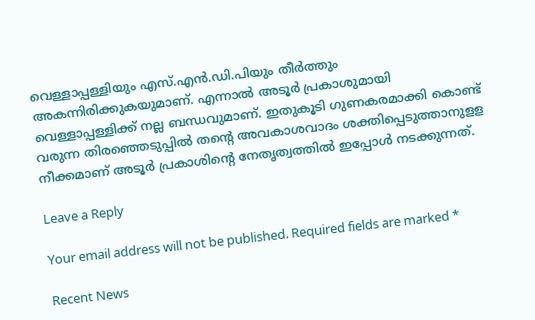വെള്ളാപ്പള്ളിയും എസ്.എന്‍.ഡി.പിയും തീര്‍ത്തും അകന്നിരിക്കുകയുമാണ്. എന്നാൽ അടൂര്‍ പ്രകാശുമായി വെള്ളാപ്പള്ളിക്ക് നല്ല ബന്ധവുമാണ്. ഇതുകൂടി ഗുണകരമാക്കി കൊണ്ട് വരുന്ന തിരഞ്ഞെടുപ്പില്‍ തന്റെ അവകാശവാദം ശക്തിപ്പെടുത്താനുള‌ള നീക്കമാണ് അടൂര്‍ പ്രകാശിന്റെ നേതൃത്വത്തില്‍ ഇപ്പോൾ നടക്കുന്നത്.

Leave a Reply

Your email address will not be published. Required fields are marked *

Recent News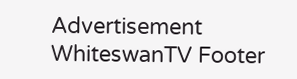Advertisement
WhiteswanTV Footer